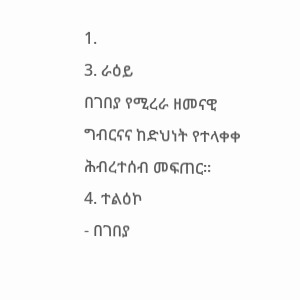1.
3. ራዕይ
በገበያ የሚረራ ዘመናዊ ግብርናና ከድህነት የተላቀቀ ሕብረተሰብ መፍጠር፡፡
4. ተልዕኮ
- በገበያ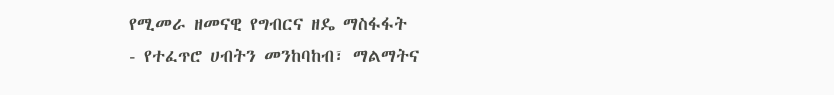የሚመራ ዘመናዊ የግብርና ዘዴ ማስፋፋት
- የተፈጥሮ ሀብትን መንከባከብ፣ ማልማትና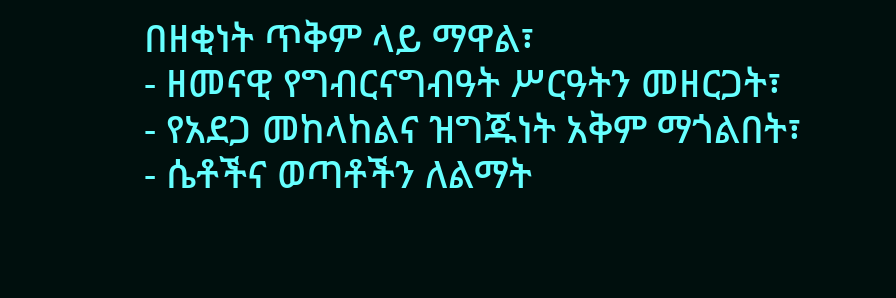በዘቂነት ጥቅም ላይ ማዋል፣
- ዘመናዊ የግብርናግብዓት ሥርዓትን መዘርጋት፣
- የአደጋ መከላከልና ዝግጁነት አቅም ማጎልበት፣
- ሴቶችና ወጣቶችን ለልማት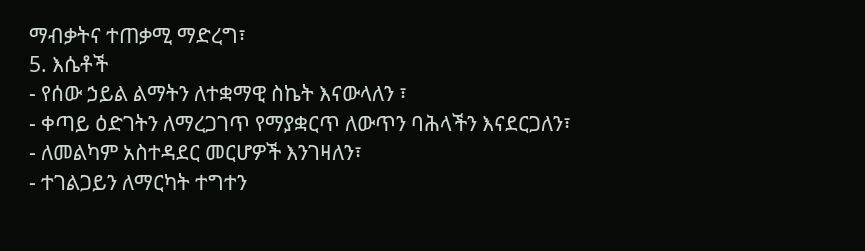ማብቃትና ተጠቃሚ ማድረግ፣
5. እሴቶች
- የሰው ኃይል ልማትን ለተቋማዊ ስኬት እናውላለን ፣
- ቀጣይ ዕድገትን ለማረጋገጥ የማያቋርጥ ለውጥን ባሕላችን እናደርጋለን፣
- ለመልካም አስተዳደር መርሆዎች እንገዛለን፣
- ተገልጋይን ለማርካት ተግተን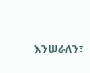እንሠራለን፣